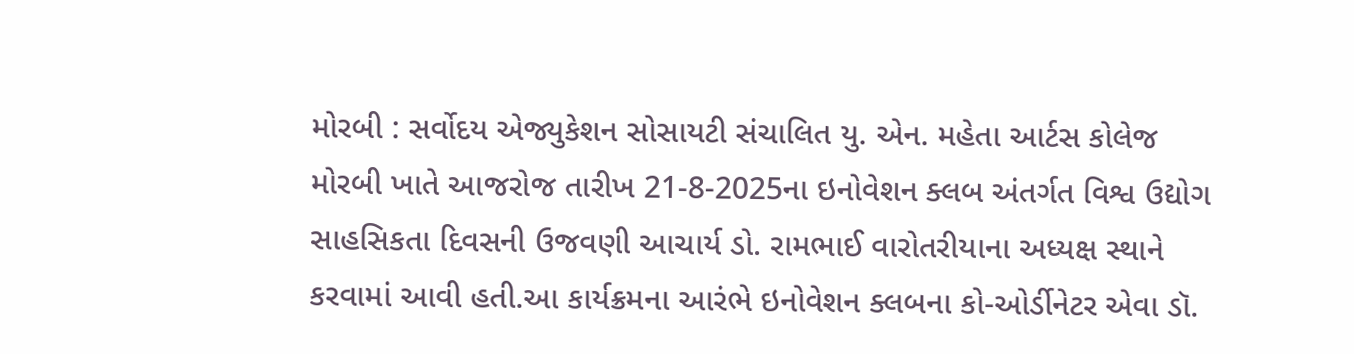મોરબી : સર્વોદય એજ્યુકેશન સોસાયટી સંચાલિત યુ. એન. મહેતા આર્ટસ કોલેજ મોરબી ખાતે આજરોજ તારીખ 21-8-2025ના ઇનોવેશન ક્લબ અંતર્ગત વિશ્વ ઉદ્યોગ સાહસિકતા દિવસની ઉજવણી આચાર્ય ડો. રામભાઈ વારોતરીયાના અધ્યક્ષ સ્થાને કરવામાં આવી હતી.આ કાર્યક્રમના આરંભે ઇનોવેશન ક્લબના કો-ઓર્ડીનેટર એવા ડૉ.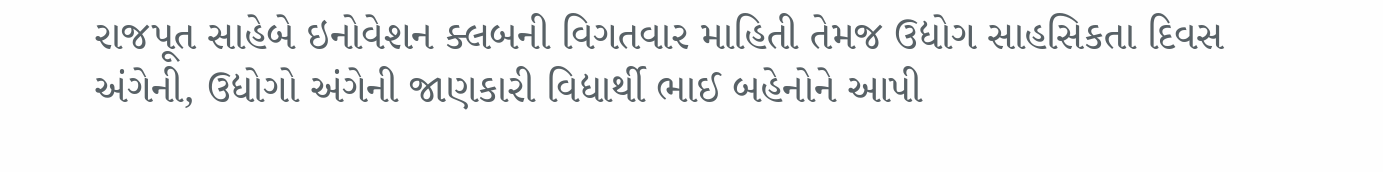રાજપૂત સાહેબે ઇનોવેશન ક્લબની વિગતવાર માહિતી તેમજ ઉદ્યોગ સાહસિકતા દિવસ અંગેની, ઉદ્યોગો અંગેની જાણકારી વિદ્યાર્થી ભાઈ બહેનોને આપી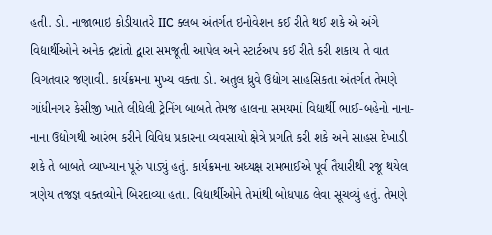હતી. ડો. નાજાભાઇ કોડીયાતરે IIC ક્લબ અંતર્ગત ઇનોવેશન કઈ રીતે થઈ શકે એ અંગે વિદ્યાર્થીઓને અનેક દ્રષ્ટાંતો દ્વારા સમજૂતી આપેલ અને સ્ટાર્ટઅપ કઈ રીતે કરી શકાય તે વાત વિગતવાર જણાવી. કાર્યક્રમના મુખ્ય વક્તા ડો. અતુલ ધ્રુવે ઉદ્યોગ સાહસિકતા અંતર્ગત તેમણે ગાંધીનગર કેસીજી ખાતે લીધેલી ટ્રેનિંગ બાબતે તેમજ હાલના સમયમાં વિદ્યાર્થી ભાઈ-બહેનો નાના-નાના ઉદ્યોગથી આરંભ કરીને વિવિધ પ્રકારના વ્યવસાયો ક્ષેત્રે પ્રગતિ કરી શકે અને સાહસ દેખાડી શકે તે બાબતે વ્યાખ્યાન પૂરું પાડ્યું હતું. કાર્યક્રમના અધ્યક્ષ રામભાઈએ પૂર્વ તૈયારીથી રજૂ થયેલ ત્રણેય તજજ્ઞ વક્તવ્યોને બિરદાવ્યા હતા. વિદ્યાર્થીઓને તેમાંથી બોધપાઠ લેવા સૂચવ્યું હતું. તેમણે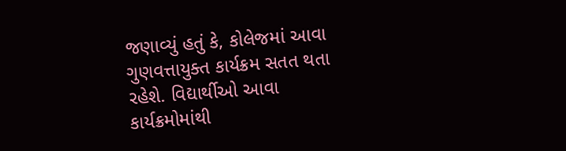જણાવ્યું હતું કે, કોલેજમાં આવા ગુણવત્તાયુક્ત કાર્યક્રમ સતત થતા રહેશે. વિદ્યાર્થીઓ આવા કાર્યક્રમોમાંથી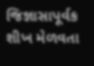જિજ્ઞાસાપૂર્વક શીખ મેળવતા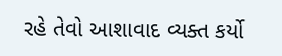રહે તેવો આશાવાદ વ્યક્ત કર્યો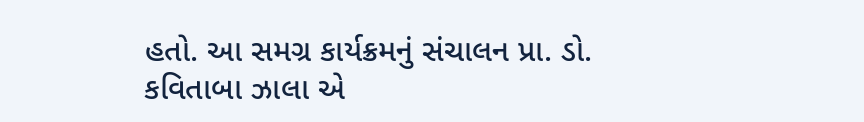હતો. આ સમગ્ર કાર્યક્રમનું સંચાલન પ્રા. ડો. કવિતાબા ઝાલા એ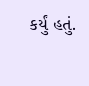કર્યું હતું.